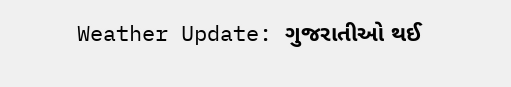Weather Update: ગુજરાતીઓ થઈ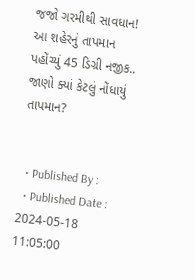જજો ગરમીથી સાવધાન! આ શહેરનું તાપમાન પહોંચ્યું 45 ડિગ્રી નજીક.. જાણો ક્યાં કેટલું નોંધાયું તાપમાન?


  • Published By :
  • Published Date : 2024-05-18 11:05:00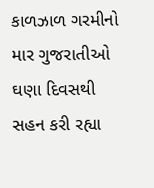કાળઝાળ ગરમીનો માર ગુજરાતીઓ ઘણા દિવસથી સહન કરી રહ્યા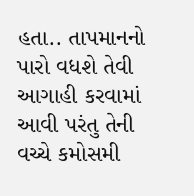હતા.. તાપમાનનો પારો વધશે તેવી આગાહી કરવામાં આવી પરંતુ તેની વચ્ચે કમોસમી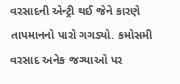વરસાદની એન્ટ્રી થઈ જેને કારણે તાપમાનનો પારો ગગડ્યો. કમોસમી વરસાદ અનેક જગ્યાઓ પર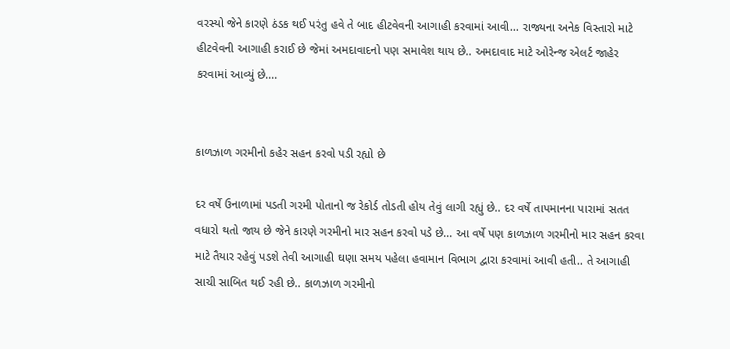વરસ્યો જેને કારણે ઠંડક થઈ પરંતુ હવે તે બાદ હીટવેવની આગાહી કરવામાં આવી... રાજ્યના અનેક વિસ્તારો માટે હીટવેવની આગાહી કરાઈ છે જેમાં અમદાવાદનો પણ સમાવેશ થાય છે.. અમદાવાદ માટે ઓરેન્જ એલર્ટ જાહેર કરવામાં આવ્યું છે....


કાળઝાળ ગરમીનો કહેર સહન કરવો પડી રહ્યો છે

દર વર્ષે ઉનાળામાં પડતી ગરમી પોતાનો જ રેકોર્ડ તોડતી હોય તેવું લાગી રહ્યું છે.. દર વર્ષે તાપમાનના પારામાં સતત વધારો થતો જાય છે જેને કારણે ગરમીનો માર સહન કરવો પડે છે... આ વર્ષે પણ કાળઝાળ ગરમીનો માર સહન કરવા માટે તૈયાર રહેવું પડશે તેવી આગાહી ઘણા સમય પહેલા હવામાન વિભાગ દ્વારા કરવામાં આવી હતી.. તે આગાહી સાચી સાબિત થઈ રહી છે.. કાળઝાળ ગરમીનો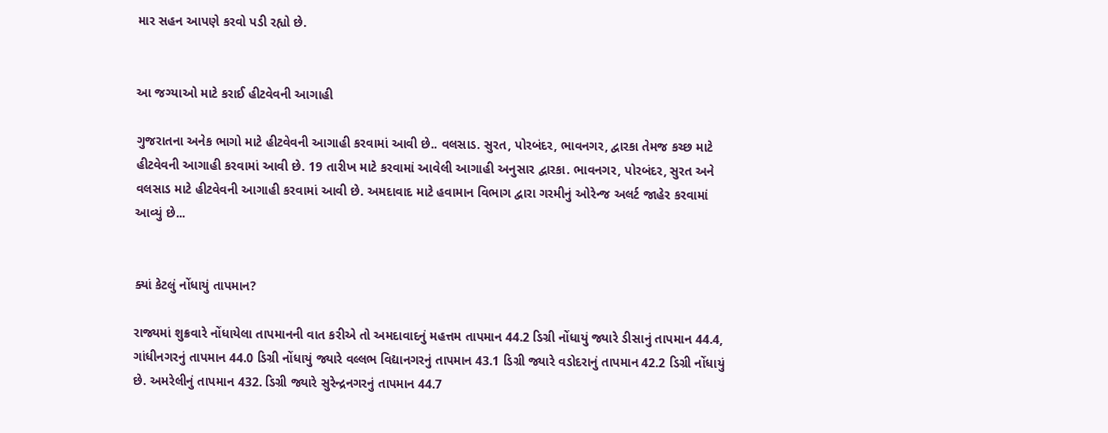માર સહન આપણે કરવો પડી રહ્યો છે.


આ જગ્યાઓ માટે કરાઈ હીટવેવની આગાહી

ગુજરાતના અનેક ભાગો માટે હીટવેવની આગાહી કરવામાં આવી છે.. વલસાડ. સુરત, પોરબંદર, ભાવનગર, દ્વારકા તેમજ કચ્છ માટે હીટવેવની આગાહી કરવામાં આવી છે. 19 તારીખ માટે કરવામાં આવેલી આગાહી અનુસાર દ્વારકા. ભાવનગર, પોરબંદર, સુરત અને વલસાડ માટે હીટવેવની આગાહી કરવામાં આવી છે. અમદાવાદ માટે હવામાન વિભાગ દ્વારા ગરમીનું ઓરેન્જ અલર્ટ જાહેર કરવામાં આવ્યું છે...


ક્યાં કેટલું નોંધાયું તાપમાન?

રાજ્યમાં શુક્રવારે નોંધાયેલા તાપમાનની વાત કરીએ તો અમદાવાદનું મહત્તમ તાપમાન 44.2 ડિગ્રી નોંધાયું જ્યારે ડીસાનું તાપમાન 44.4, ગાંધીનગરનું તાપમાન 44.0 ડિગ્રી નોંધાયું જ્યારે વલ્લભ વિદ્યાનગરનું તાપમાન 43.1 ડિગ્રી જ્યારે વડોદરાનું તાપમાન 42.2 ડિગ્રી નોંધાયું છે. અમરેલીનું તાપમાન 432. ડિગ્રી જ્યારે સુરેન્દ્રનગરનું તાપમાન 44.7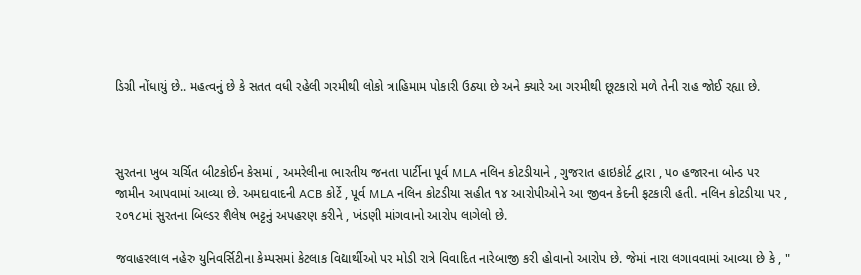ડિગ્રી નોંધાયું છે.. મહત્વનું છે કે સતત વધી રહેલી ગરમીથી લોકો ત્રાહિમામ પોકારી ઉઠ્યા છે અને ક્યારે આ ગરમીથી છૂટકારો મળે તેની રાહ જોઈ રહ્યા છે.



સુરતના ખુબ ચર્ચિત બીટકોઈન કેસમાં , અમરેલીના ભારતીય જનતા પાર્ટીના પૂર્વ MLA નલિન કોટડીયાને , ગુજરાત હાઇકોર્ટ દ્વારા , ૫૦ હજારના બોન્ડ પર જામીન આપવામાં આવ્યા છે. અમદાવાદની ACB કોર્ટે , પૂર્વ MLA નલિન કોટડીયા સહીત ૧૪ આરોપીઓને આ જીવન કેદની ફટકારી હતી. નલિન કોટડીયા પર , ૨૦૧૮માં સુરતના બિલ્ડર શૈલેષ ભટ્ટનું અપહરણ કરીને , ખંડણી માંગવાનો આરોપ લાગેલો છે.

જવાહરલાલ નહેરુ યુનિવર્સિટીના કેમ્પસમાં કેટલાક વિદ્યાર્થીઓ પર મોડી રાત્રે વિવાદિત નારેબાજી કરી હોવાનો આરોપ છે. જેમાં નારા લગાવવામાં આવ્યા છે કે , "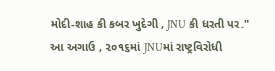મોદી-શાહ કી કબર ખુદેગી , JNU કી ધરતી પર." આ અગાઉ , ૨૦૧૬માં JNUમાં રાષ્ટ્રવિરોધી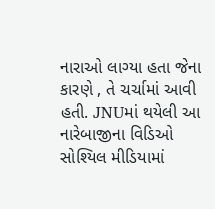નારાઓ લાગ્યા હતા જેના કારણે , તે ચર્ચામાં આવી હતી. JNUમાં થયેલી આ નારેબાજીના વિડિઓ સોશ્યિલ મીડિયામાં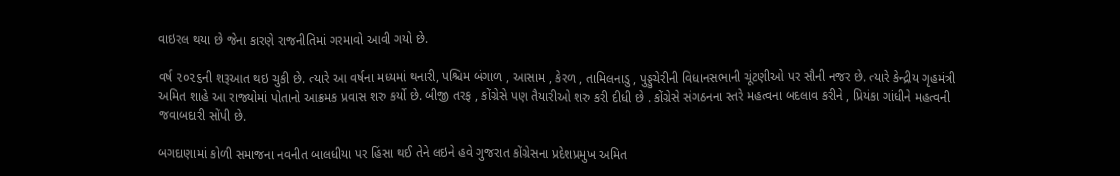વાઇરલ થયા છે જેના કારણે રાજનીતિમાં ગરમાવો આવી ગયો છે.

વર્ષ ૨૦૨૬ની શરૂઆત થઇ ચુકી છે. ત્યારે આ વર્ષના મધ્યમાં થનારી, પશ્ચિમ બંગાળ , આસામ , કેરળ , તામિલનાડુ , પુડ્ડુચેરીની વિધાનસભાની ચૂંટણીઓ પર સૌની નજર છે. ત્યારે કેન્દ્રીય ગૃહમંત્રી અમિત શાહે આ રાજ્યોમાં પોતાનો આક્રમક પ્રવાસ શરુ કર્યો છે. બીજી તરફ , કોંગ્રેસે પણ તૈયારીઓ શરુ કરી દીધી છે . કોંગ્રેસે સંગઠનના સ્તરે મહત્વના બદલાવ કરીને , પ્રિયંકા ગાંધીને મહત્વની જવાબદારી સોંપી છે.

બગદાણામાં કોળી સમાજના નવનીત બાલધીયા પર હિંસા થઈ તેને લઇને હવે ગુજરાત કોંગ્રેસના પ્રદેશપ્રમુખ અમિત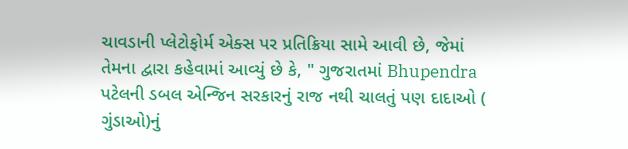ચાવડાની પ્લેટોફોર્મ એક્સ પર પ્રતિક્રિયા સામે આવી છે, જેમાં તેમના દ્વારા કહેવામાં આવ્યું છે કે, " ગુજરાતમાં Bhupendra પટેલની ડબલ એન્જિન સરકારનું રાજ નથી ચાલતું પણ દાદાઓ ( ગુંડાઓ)નું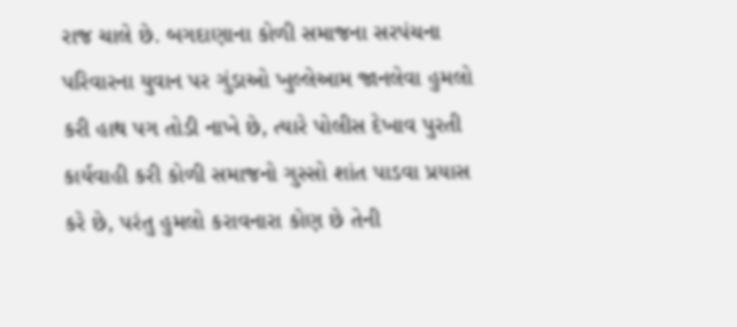રાજ ચાલે છે. બગદાણાના કોળી સમાજના સરપંચના પરિવારના યુવાન પર ગુંડાઓ ખુલ્લેઆમ જાનલેવા હુમલો કરી હાથ પગ તોડી નાખે છે, ત્યારે પોલીસ દેખાવ પુરતી કાર્યવાહી કરી કોળી સમાજનો ગુસ્સો શાંત પાડવા પ્રયાસ કરે છે, પરંતુ હુમલો કરાવનારા કોણ છે તેની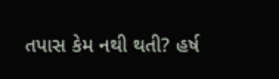તપાસ કેમ નથી થતી? હર્ષ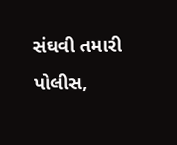સંઘવી તમારી પોલીસ,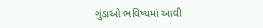ગુંડાઓ ભવિષ્યમાં આવી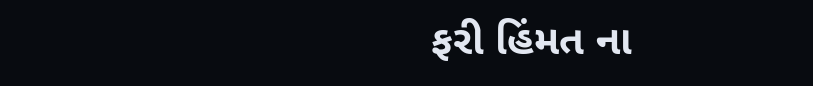ફરી હિંમત ના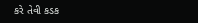કરે તેવી કડક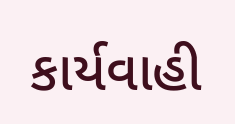કાર્યવાહી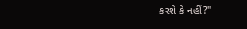કરશે કે નહીં?"